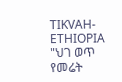TIKVAH-ETHIOPIA
"ህገ ወጥ የመሬት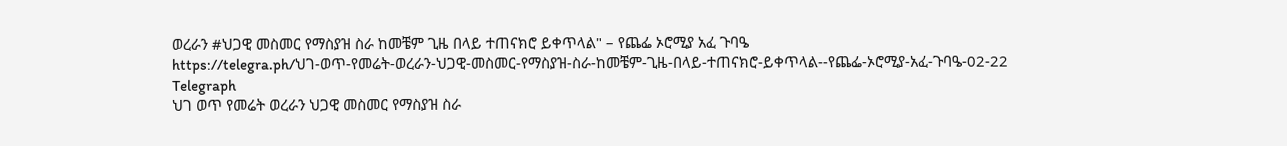ወረራን #ህጋዊ መስመር የማስያዝ ስራ ከመቼም ጊዜ በላይ ተጠናክሮ ይቀጥላል" – የጨፌ ኦሮሚያ አፈ ጉባዔ
https://telegra.ph/ህገ-ወጥ-የመሬት-ወረራን-ህጋዊ-መስመር-የማስያዝ-ስራ-ከመቼም-ጊዜ-በላይ-ተጠናክሮ-ይቀጥላል--የጨፌ-ኦሮሚያ-አፈ-ጉባዔ-02-22
Telegraph
ህገ ወጥ የመሬት ወረራን ህጋዊ መስመር የማስያዝ ስራ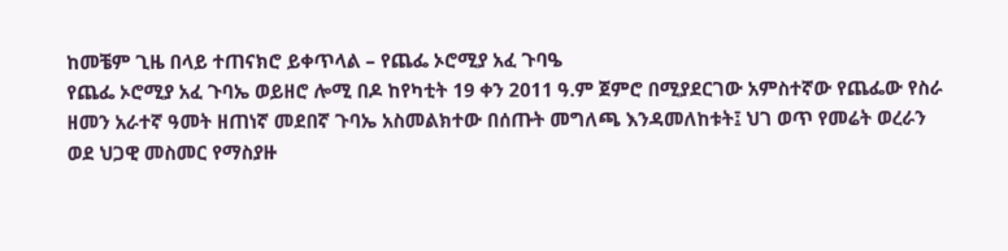ከመቼም ጊዜ በላይ ተጠናክሮ ይቀጥላል – የጨፌ ኦሮሚያ አፈ ጉባዔ
የጨፌ ኦሮሚያ አፈ ጉባኤ ወይዘሮ ሎሚ በዶ ከየካቲት 19 ቀን 2011 ዓ.ም ጀምሮ በሚያደርገው አምስተኛው የጨፌው የስራ ዘመን አራተኛ ዓመት ዘጠነኛ መደበኛ ጉባኤ አስመልክተው በሰጡት መግለጫ እንዳመለከቱት፤ ህገ ወጥ የመሬት ወረራን ወደ ህጋዊ መስመር የማስያዙ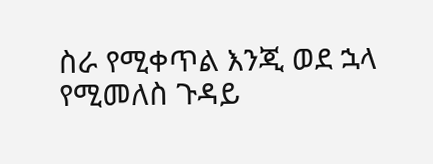ስራ የሚቀጥል እንጂ ወደ ኋላ የሚመለስ ጉዳይ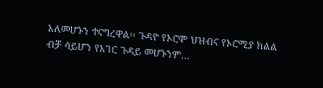አለመሆኑን ተናግረዋል፡፡ ጉዳዮ የኦሮሞ ህዝብና የኦሮሚያ ክልል ብቻ ሳይሆን የአገር ጉዳይ መሆኑንም…